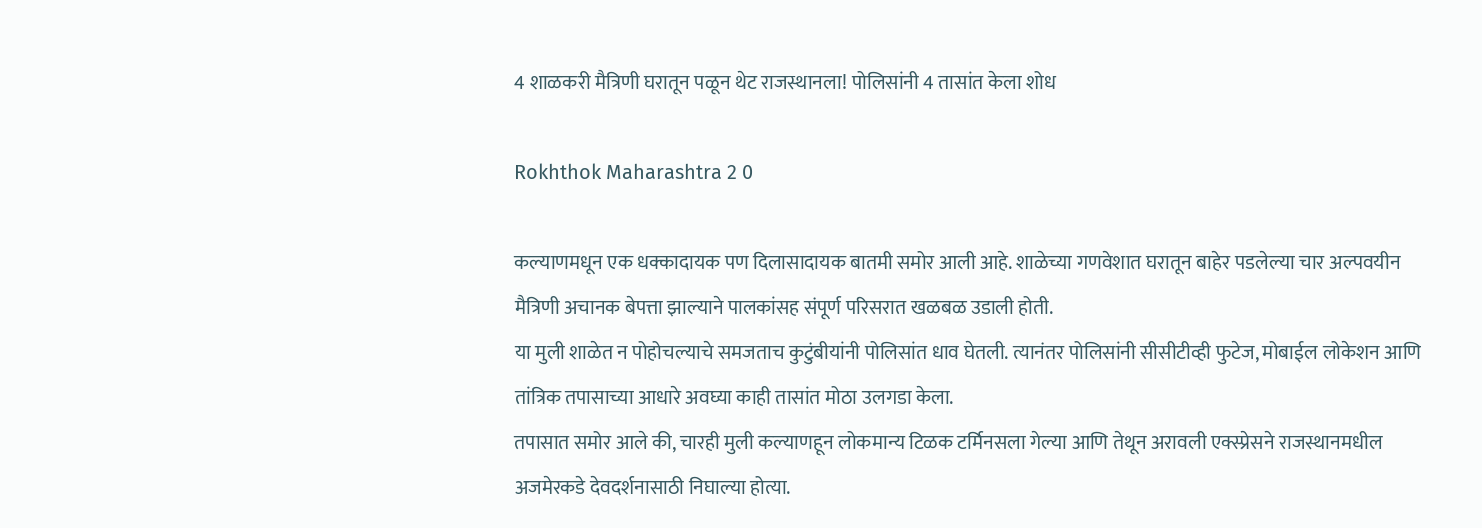4 शाळकरी मैत्रिणी घरातून पळून थेट राजस्थानला! पोलिसांनी 4 तासांत केला शोध

Rokhthok Maharashtra 2 0

कल्याणमधून एक धक्कादायक पण दिलासादायक बातमी समोर आली आहे. शाळेच्या गणवेशात घरातून बाहेर पडलेल्या चार अल्पवयीन मैत्रिणी अचानक बेपत्ता झाल्याने पालकांसह संपूर्ण परिसरात खळबळ उडाली होती.
या मुली शाळेत न पोहोचल्याचे समजताच कुटुंबीयांनी पोलिसांत धाव घेतली. त्यानंतर पोलिसांनी सीसीटीव्ही फुटेज, मोबाईल लोकेशन आणि तांत्रिक तपासाच्या आधारे अवघ्या काही तासांत मोठा उलगडा केला.
तपासात समोर आले की, चारही मुली कल्याणहून लोकमान्य टिळक टर्मिनसला गेल्या आणि तेथून अरावली एक्स्प्रेसने राजस्थानमधील अजमेरकडे देवदर्शनासाठी निघाल्या होत्या.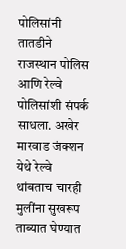पोलिसांनी तातडीने राजस्थान पोलिस आणि रेल्वे पोलिसांशी संपर्क साधला. अखेर मारवाड जंक्शन येथे रेल्वे थांबताच चारही मुलींना सुखरूप ताब्यात घेण्यात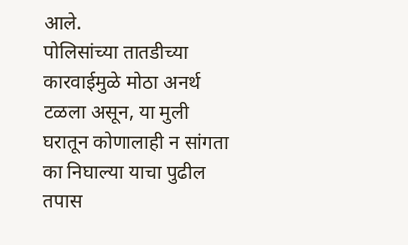आले.
पोलिसांच्या तातडीच्या कारवाईमुळे मोठा अनर्थ टळला असून, या मुली घरातून कोणालाही न सांगता का निघाल्या याचा पुढील तपास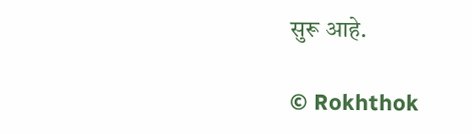सुरू आहे.

© Rokhthok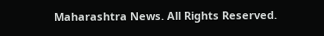Maharashtra News. All Rights Reserved.